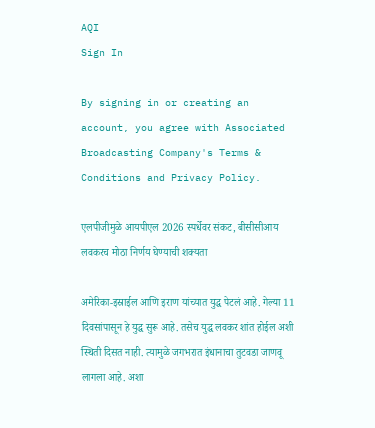AQI
Sign In

By signing in or creating an account, you agree with Associated Broadcasting Company's Terms & Conditions and Privacy Policy.

एलपीजीमुळे आयपीएल 2026 स्पर्धेवर संकट, बीसीसीआय लवकरच मोठा निर्णय घेण्याची शक्यता

अमेरिका-इस्राईल आणि इराण यांच्यात युद्ध पेटलं आहे. गेल्या 11 दिवसांपासून हे युद्ध सुरू आहे. तसेच युद्ध लवकर शांत होईल अशी स्थिती दिसत नाही. त्यामुळे जगभरात इंधानाचा तुटवडा जाणवू लागला आहे. अशा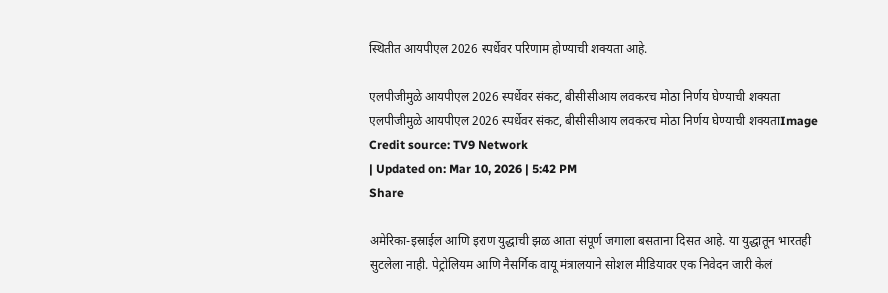स्थितीत आयपीएल 2026 स्पर्धेवर परिणाम होण्याची शक्यता आहे.

एलपीजीमुळे आयपीएल 2026 स्पर्धेवर संकट, बीसीसीआय लवकरच मोठा निर्णय घेण्याची शक्यता
एलपीजीमुळे आयपीएल 2026 स्पर्धेवर संकट, बीसीसीआय लवकरच मोठा निर्णय घेण्याची शक्यताImage Credit source: TV9 Network
| Updated on: Mar 10, 2026 | 5:42 PM
Share

अमेरिका-इस्राईल आणि इराण युद्धाची झळ आता संपूर्ण जगाला बसताना दिसत आहे. या युद्धातून भारतही सुटलेला नाही. पेट्रोलियम आणि नैसर्गिक वायू मंत्रालयाने सोशल मीडियावर एक निवेदन जारी केलं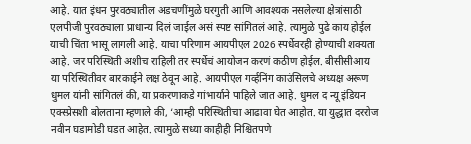आहे. यात इंधन पुरवठ्यातील अडचणींमुळे घरगुती आणि आवश्यक नसलेल्या क्षेत्रांसाठी एलपीजी पुरवठ्याला प्राधान्य दिलं जाईल असं स्पष्ट सांगितलं आहे. त्यामुळे पुढे काय होईल याची चिंता भासू लागली आहे. याचा परिणाम आयपीएल 2026 स्पर्धेवरही होण्याची शक्यता आहे. जर परिस्थिती अशीच राहिली तर स्पर्धेचं आयोजन करणं कठीण होईल. बीसीसीआय या परिस्थितीवर बारकाईने लक्ष ठेवून आहे. आयपीएल गर्व्हनिंग काउंसिलचे अध्यक्ष अरूण धुमल यांनी सांगितलं की, या प्रकरणाकडे गांभार्याने पाहिले जात आहे. धुमल द न्यू इंडियन एक्स्प्रेसशी बोलताना म्हणाले की, ‘आम्ही परिस्थितीचा आढावा घेत आहोत. या युद्धात दररोज नवीन घडामोडी घडत आहेत. त्यामुळे सध्या काहीही निश्चितपणे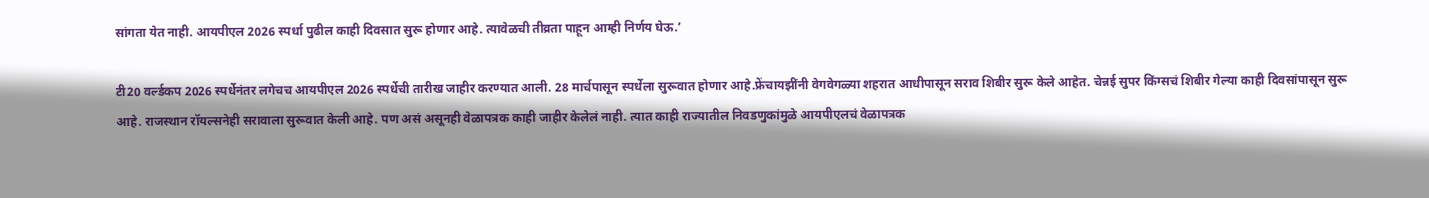सांगता येत नाही. आयपीएल 2026 स्पर्धा पुढील काही दिवसात सुरू होणार आहे. त्यावेळची तीव्रता पाहून आम्ही निर्णय घेऊ.’

टी20 वर्ल्डकप 2026 स्पर्धेनंतर लगेचच आयपीएल 2026 स्पर्धेची तारीख जाहीर करण्यात आली. 28 मार्चपासून स्पर्धेला सुरूवात होणार आहे.फ्रेंचायझींनी वेगवेगळ्या शहरात आधीपासून सराव शिबीर सुरू केले आहेत. चेन्नई सुपर किंग्सचं शिबीर गेल्या काही दिवसांपासून सुरू आहे. राजस्थान रॉयल्सनेही सरावाला सुरूवात केली आहे. पण असं असूनही वेळापत्रक काही जाहीर केलेलं नाही. त्यात काही राज्यातील निवडणुकांमुळे आयपीएलचं वेळापत्रक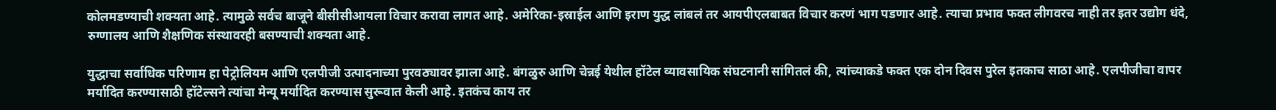कोलमडण्याची शक्यता आहे. त्यामुळे सर्वच बाजूने बीसीसीआयला विचार करावा लागत आहे. अमेरिका-इस्राईल आणि इराण युद्ध लांबलं तर आयपीएलबाबत विचार करणं भाग पडणार आहे. त्याचा प्रभाव फक्त लीगवरच नाही तर इतर उद्योग धंदे, रुग्णालय आणि शैक्षणिक संस्थावरही बसण्याची शक्यता आहे.

युद्धाचा सर्वाधिक परिणाम हा पेट्रोलियम आणि एलपीजी उत्पादनाच्या पुरवठ्यावर झाला आहे. बंगळुरु आणि चेन्नई येथील हॉटेल व्यावसायिक संघटनानी सांगितलं की, त्यांच्याकडे फक्त एक दोन दिवस पुरेल इतकाच साठा आहे. एलपीजीचा वापर मर्यादित करण्यासाठी हॉटेल्सने त्यांचा मेन्यू मर्यादित करण्यास सुरूवात केली आहे. इतकंच काय तर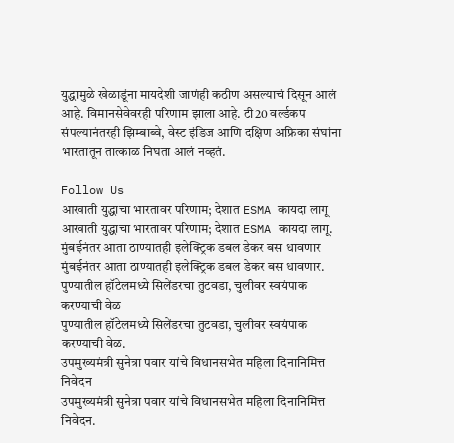युद्धामुळे खेळाडूंना मायदेशी जाणंही कठीण असल्याचं दिसून आलं आहे. विमानसेवेवरही परिणाम झाला आहे. टी20 वर्ल्डकप संपल्यानंतरही झिम्बाब्वे, वेस्ट इंडिज आणि दक्षिण अफ्रिका संघांना भारतातून तात्काळ निघता आलं नव्हतं.

Follow Us
आखाती युद्धाचा भारतावर परिणाम; देशात ESMA कायदा लागू
आखाती युद्धाचा भारतावर परिणाम; देशात ESMA कायदा लागू.
मुंबईनंतर आता ठाण्यातही इलेक्ट्रिक डबल डेकर बस धावणार
मुंबईनंतर आता ठाण्यातही इलेक्ट्रिक डबल डेकर बस धावणार.
पुण्यातील हॉटेलमध्ये सिलेंडरचा तुटवडा, चुलीवर स्वयंपाक करण्याची वेळ
पुण्यातील हॉटेलमध्ये सिलेंडरचा तुटवडा, चुलीवर स्वयंपाक करण्याची वेळ.
उपमुख्यमंत्री सुनेत्रा पवार यांचे विधानसभेत महिला दिनानिमित्त निवेदन
उपमुख्यमंत्री सुनेत्रा पवार यांचे विधानसभेत महिला दिनानिमित्त निवेदन.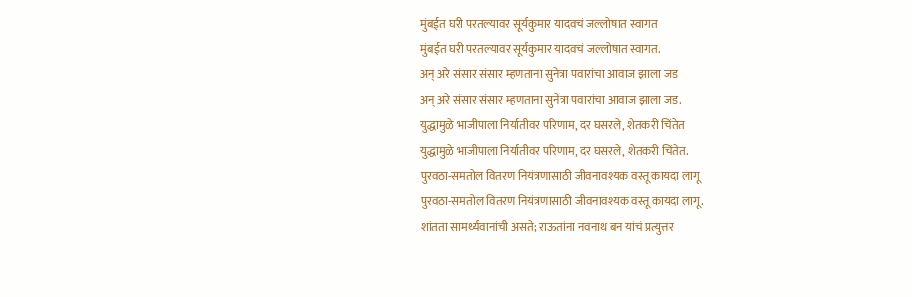मुंबईत घरी परतल्यावर सूर्यकुमार यादवचं जल्लोषात स्वागत
मुंबईत घरी परतल्यावर सूर्यकुमार यादवचं जल्लोषात स्वागत.
अन् अरे संसार संसार म्हणताना सुनेत्रा पवारांचा आवाज झाला जड
अन् अरे संसार संसार म्हणताना सुनेत्रा पवारांचा आवाज झाला जड.
युद्धामुळे भाजीपाला निर्यातीवर परिणाम, दर घसरले, शेतकरी चिंतेत
युद्धामुळे भाजीपाला निर्यातीवर परिणाम, दर घसरले, शेतकरी चिंतेत.
पुरवठा-समतोल वितरण नियंत्रणासाठी जीवनावश्यक वस्तू कायदा लागू
पुरवठा-समतोल वितरण नियंत्रणासाठी जीवनावश्यक वस्तू कायदा लागू.
शांतता सामर्थ्यवानांची असते; राऊतांना नवनाथ बन यांचं प्रत्युत्तर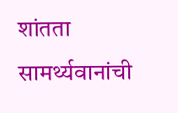शांतता सामर्थ्यवानांची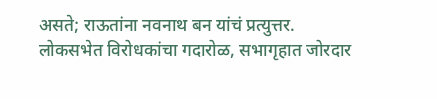असते; राऊतांना नवनाथ बन यांचं प्रत्युत्तर.
लोकसभेत विरोधकांचा गदारोळ, सभागृहात जोरदार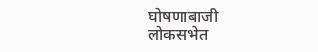घोषणाबाजी
लोकसभेत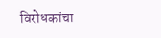विरोधकांचा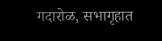गदारोळ, सभागृहात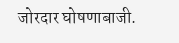जोरदार घोषणाबाजी.